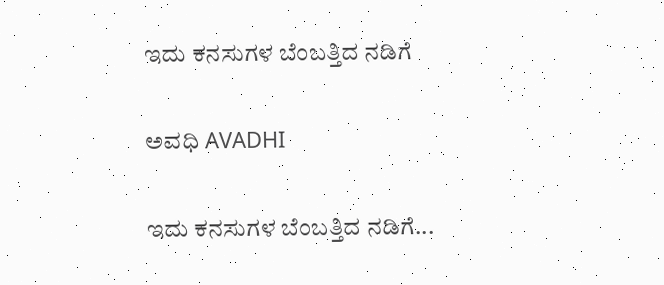ಇದು ಕನಸುಗಳ ಬೆಂಬತ್ತಿದ ನಡಿಗೆ‍

ಅವಧಿ AVADHI

ಇದು ಕನಸುಗಳ ಬೆಂಬತ್ತಿದ ನಡಿಗೆ...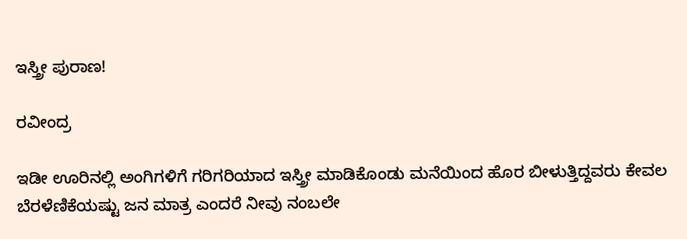ಇಸ್ತ್ರೀ ಪುರಾಣ!

ರವೀಂದ್ರ

ಇಡೀ ಊರಿನಲ್ಲಿ ಅಂಗಿಗಳಿಗೆ ಗರಿಗರಿಯಾದ ಇಸ್ತ್ರೀ ಮಾಡಿಕೊಂಡು ಮನೆಯಿಂದ ಹೊರ ಬೀಳುತ್ತಿದ್ದವರು ಕೇವಲ ಬೆರಳೆಣಿಕೆಯಷ್ಟು ಜನ ಮಾತ್ರ ಎಂದರೆ ನೀವು ನಂಬಲೇ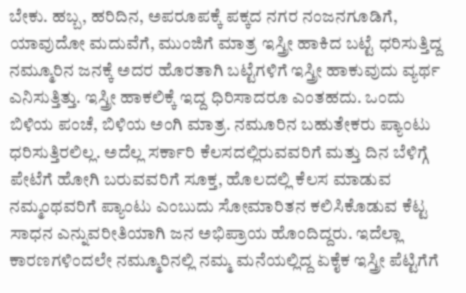ಬೇಕು. ಹಬ್ಬ, ಹರಿದಿನ, ಅಪರೂಪಕ್ಕೆ ಪಕ್ಕದ ನಗರ ನಂಜನಗೂಡಿಗೆ, ಯಾವುದೋ ಮದುವೆಗೆ, ಮುಂಜಿಗೆ ಮಾತ್ರ ಇಸ್ತ್ರೀ ಹಾಕಿದ ಬಟ್ಟೆ ಧರಿಸುತ್ತಿದ್ದ ನಮ್ಮೂರಿನ ಜನಕ್ಕೆ ಅದರ ಹೊರತಾಗಿ ಬಟ್ಟೆಗಳಿಗೆ ಇಸ್ತ್ರೀ ಹಾಕುವುದು ವ್ಯರ್ಥ ಎನಿಸುತ್ತಿತ್ತು. ಇಸ್ತ್ರೀ ಹಾಕಲಿಕ್ಕೆ ಇದ್ದ ಧಿರಿಸಾದರೂ ಎಂತಹದು. ಒಂದು ಬಿಳಿಯ ಪಂಚೆ, ಬಿಳಿಯ ಅಂಗಿ ಮಾತ್ರ. ನಮೂರಿನ ಬಹುತೇಕರು ಪ್ಯಾಂಟು ಧರಿಸುತ್ತಿರಲಿಲ್ಲ. ಅದೆಲ್ಲ ಸರ್ಕಾರಿ ಕೆಲಸದಲ್ಲಿರುವವರಿಗೆ ಮತ್ತು ದಿನ ಬೆಳಿಗ್ಗೆ ಪೇಟೆಗೆ ಹೋಗಿ ಬರುವವರಿಗೆ ಸೂಕ್ತ, ಹೊಲದಲ್ಲಿ ಕೆಲಸ ಮಾಡುವ ನಮ್ಮಂಥವರಿಗೆ ಪ್ಯಾಂಟು ಎಂಬುದು ಸೋಮಾರಿತನ ಕಲಿಸಿಕೊಡುವ ಕೆಟ್ಟ ಸಾಧನ ಎನ್ನುವರೀತಿಯಾಗಿ ಜನ ಅಭಿಪ್ರಾಯ ಹೊಂದಿದ್ದರು. ಇದೆಲ್ಲಾ ಕಾರಣಗಳಿಂದಲೇ ನಮ್ಮೂರಿನಲ್ಲಿ ನಮ್ಮ ಮನೆಯಲ್ಲಿದ್ದ ಏಕೈಕ ಇಸ್ತ್ರೀ ಪೆಟ್ಟಿಗೆಗೆ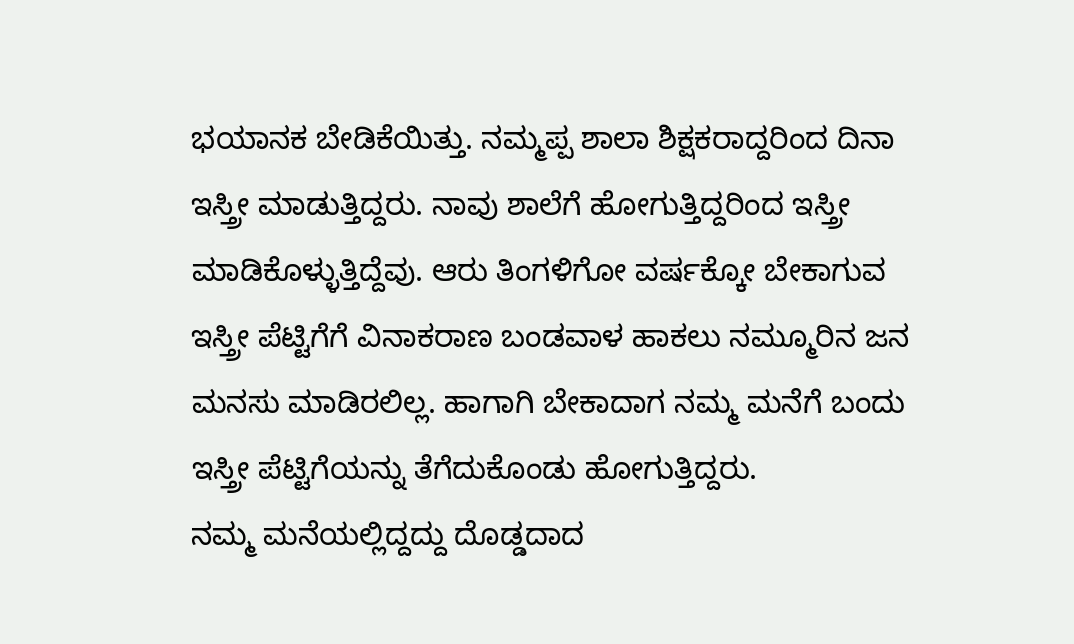ಭಯಾನಕ ಬೇಡಿಕೆಯಿತ್ತು. ನಮ್ಮಪ್ಪ ಶಾಲಾ ಶಿಕ್ಷಕರಾದ್ದರಿಂದ ದಿನಾ ಇಸ್ತ್ರೀ ಮಾಡುತ್ತಿದ್ದರು. ನಾವು ಶಾಲೆಗೆ ಹೋಗುತ್ತಿದ್ದರಿಂದ ಇಸ್ತ್ರೀ ಮಾಡಿಕೊಳ್ಳುತ್ತಿದ್ದೆವು. ಆರು ತಿಂಗಳಿಗೋ ವರ್ಷಕ್ಕೋ ಬೇಕಾಗುವ ಇಸ್ತ್ರೀ ಪೆಟ್ಟಿಗೆಗೆ ವಿನಾಕರಾಣ ಬಂಡವಾಳ ಹಾಕಲು ನಮ್ಮೂರಿನ ಜನ ಮನಸು ಮಾಡಿರಲಿಲ್ಲ. ಹಾಗಾಗಿ ಬೇಕಾದಾಗ ನಮ್ಮ ಮನೆಗೆ ಬಂದು ಇಸ್ತ್ರೀ ಪೆಟ್ಟಿಗೆಯನ್ನು ತೆಗೆದುಕೊಂಡು ಹೋಗುತ್ತಿದ್ದರು.
ನಮ್ಮ ಮನೆಯಲ್ಲಿದ್ದದ್ದು ದೊಡ್ಡದಾದ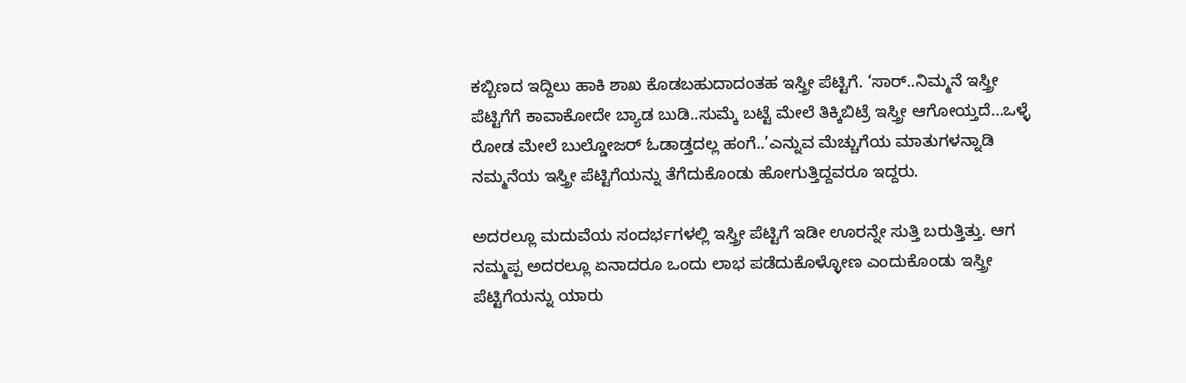ಕಬ್ಬಿಣದ ಇದ್ದಿಲು ಹಾಕಿ ಶಾಖ ಕೊಡಬಹುದಾದಂತಹ ಇಸ್ತ್ರೀ ಪೆಟ್ಟಿಗೆ. ‘ಸಾರ್..ನಿಮ್ಮನೆ ಇಸ್ತ್ರೀ ಪೆಟ್ಟಿಗೆಗೆ ಕಾವಾಕೋದೇ ಬ್ಯಾಡ ಬುಡಿ..ಸುಮ್ಕೆ ಬಟ್ಟೆ ಮೇಲೆ ತಿಕ್ಕಿಬಿಟ್ರೆ ಇಸ್ತ್ರೀ ಆಗೋಯ್ತದೆ…ಒಳ್ಳೆ ರೋಡ ಮೇಲೆ ಬುಲ್ಡೋಜರ್ ಓಡಾಡ್ತದಲ್ಲ ಹಂಗೆ..’ಎನ್ನುವ ಮೆಚ್ಚುಗೆಯ ಮಾತುಗಳನ್ನಾಡಿ ನಮ್ಮನೆಯ ಇಸ್ತ್ರೀ ಪೆಟ್ಟಿಗೆಯನ್ನು ತೆಗೆದುಕೊಂಡು ಹೋಗುತ್ತಿದ್ದವರೂ ಇದ್ದರು.

ಅದರಲ್ಲೂ ಮದುವೆಯ ಸಂದರ್ಭಗಳಲ್ಲಿ ಇಸ್ತ್ರೀ ಪೆಟ್ಟಿಗೆ ಇಡೀ ಊರನ್ನೇ ಸುತ್ತಿ ಬರುತ್ತಿತ್ತು. ಆಗ ನಮ್ಮಪ್ಪ ಅದರಲ್ಲೂ ಏನಾದರೂ ಒಂದು ಲಾಭ ಪಡೆದುಕೊಳ್ಳೋಣ ಎಂದುಕೊಂಡು ಇಸ್ತ್ರೀ ಪೆಟ್ಟಿಗೆಯನ್ನು ಯಾರು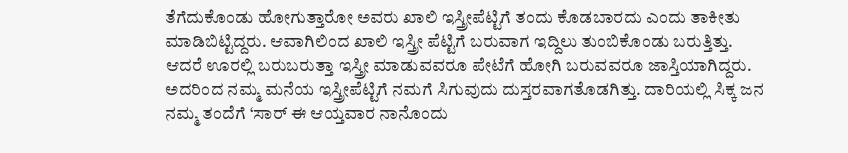ತೆಗೆದುಕೊಂಡು ಹೋಗುತ್ತಾರೋ ಅವರು ಖಾಲಿ ಇಸ್ತ್ರೀಪೆಟ್ಟಿಗೆ ತಂದು ಕೊಡಬಾರದು ಎಂದು ತಾಕೀತು ಮಾಡಿಬಿಟ್ಟಿದ್ದರು. ಆವಾಗಿಲಿಂದ ಖಾಲಿ ಇಸ್ತ್ರೀ ಪೆಟ್ಟಿಗೆ ಬರುವಾಗ ಇದ್ದಿಲು ತುಂಬಿಕೊಂಡು ಬರುತ್ತಿತ್ತು.
ಆದರೆ ಊರಲ್ಲಿ ಬರುಬರುತ್ತಾ ಇಸ್ತ್ರೀ ಮಾಡುವವರೂ ಪೇಟೆಗೆ ಹೋಗಿ ಬರುವವರೂ ಜಾಸ್ತಿಯಾಗಿದ್ದರು. ಅದರಿಂದ ನಮ್ಮ ಮನೆಯ ಇಸ್ತ್ರೀಪೆಟ್ಟಿಗೆ ನಮಗೆ ಸಿಗುವುದು ದುಸ್ತರವಾಗತೊಡಗಿತ್ತು. ದಾರಿಯಲ್ಲಿ ಸಿಕ್ಕ ಜನ ನಮ್ಮ ತಂದೆಗೆ ‘ಸಾರ್ ಈ ಆಯ್ತವಾರ ನಾನೊಂದು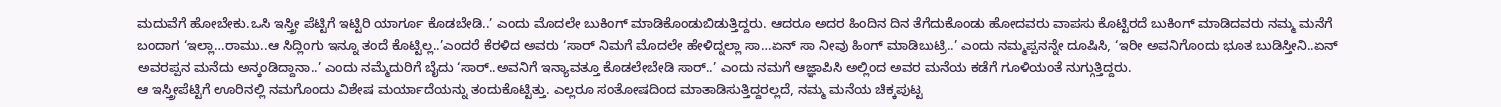ಮದುವೆಗೆ ಹೋಬೇಕು.ಒಸಿ ಇಸ್ತ್ರೀ ಪೆಟ್ಟಿಗೆ ಇಟ್ಟಿರಿ ಯಾರ್ಗೂ ಕೊಡಬೇಡಿ..’ ಎಂದು ಮೊದಲೇ ಬುಕಿಂಗ್ ಮಾಡಿಕೊಂಡುಬಿಡುತ್ತಿದ್ದರು. ಆದರೂ ಅದರ ಹಿಂದಿನ ದಿನ ತೆಗೆದುಕೊಂಡು ಹೋದವರು ವಾಪಸು ಕೊಟ್ಟಿರದೆ ಬುಕಿಂಗ್ ಮಾಡಿದವರು ನಮ್ಮ ಮನೆಗೆ ಬಂದಾಗ ‘ಇಲ್ಲಾ…ರಾಮು..ಆ ಸಿದ್ಲಿಂಗು ಇನ್ನೂ ತಂದೆ ಕೊಟ್ಟಿಲ್ಲ..’ಎಂದರೆ ಕೆರಳಿದ ಅವರು ‘ಸಾರ್ ನಿಮಗೆ ಮೊದಲೇ ಹೇಳಿದ್ನಲ್ಲಾ ಸಾ…ಏನ್ ಸಾ ನೀವು ಹಿಂಗ್ ಮಾಡಿಬುಟ್ರಿ..’ ಎಂದು ನಮ್ಮಪ್ಪನನ್ನೇ ದೂಷಿಸಿ, ‘ಇರೀ ಅವನಿಗೊಂದು ಭೂತ ಬುಡಿಸ್ತೀನಿ..ಏನ್ ಅವರಪ್ಪನ ಮನೆದು ಅನ್ಕಂಡಿದ್ದಾನಾ..’ ಎಂದು ನಮ್ಮೆದುರಿಗೆ ಬೈದು ‘ಸಾರ್..ಅವನಿಗೆ ಇನ್ಯಾವತ್ತೂ ಕೊಡಲೇಬೇಡಿ ಸಾರ್..’ ಎಂದು ನಮಗೆ ಆಜ್ಞಾಪಿಸಿ ಅಲ್ಲಿಂದ ಅವರ ಮನೆಯ ಕಡೆಗೆ ಗೂಳಿಯಂತೆ ನುಗ್ಗುತ್ತಿದ್ದರು.
ಆ ಇಸ್ತ್ರೀಪೆಟ್ಟಿಗೆ ಊರಿನಲ್ಲಿ ನಮಗೊಂದು ವಿಶೇಷ ಮರ್ಯಾದೆಯನ್ನು ತಂದುಕೊಟ್ಟಿತ್ತು. ಎಲ್ಲರೂ ಸಂತೋಷದಿಂದ ಮಾತಾಡಿಸುತ್ತಿದ್ದರಲ್ಲದೆ, ನಮ್ಮ ಮನೆಯ ಚಿಕ್ಕಪುಟ್ಟ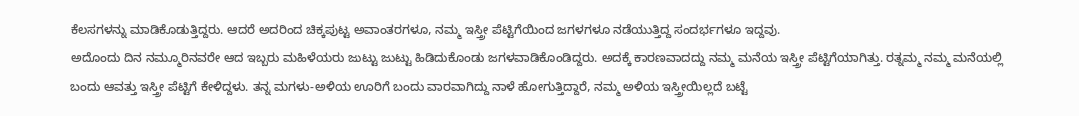ಕೆಲಸಗಳನ್ನು ಮಾಡಿಕೊಡುತ್ತಿದ್ದರು. ಆದರೆ ಅದರಿಂದ ಚಿಕ್ಕಪುಟ್ಟ ಅವಾಂತರಗಳೂ, ನಮ್ಮ ಇಸ್ತ್ರೀ ಪೆಟ್ಟಿಗೆಯಿಂದ ಜಗಳಗಳೂ ನಡೆಯುತ್ತಿದ್ದ ಸಂದರ್ಭಗಳೂ ಇದ್ದವು.
ಅದೊಂದು ದಿನ ನಮ್ಮೂರಿನವರೇ ಆದ ಇಬ್ಬರು ಮಹಿಳೆಯರು ಜುಟ್ಟು ಜುಟ್ಟು ಹಿಡಿದುಕೊಂಡು ಜಗಳವಾಡಿಕೊಂಡಿದ್ದರು. ಅದಕ್ಕೆ ಕಾರಣವಾದದ್ದು ನಮ್ಮ ಮನೆಯ ಇಸ್ತ್ರೀ ಪೆಟ್ಟಿಗೆಯಾಗಿತ್ತು. ರತ್ನಮ್ಮ ನಮ್ಮ ಮನೆಯಲ್ಲಿ ಬಂದು ಆವತ್ತು ಇಸ್ತ್ರೀ ಪೆಟ್ಟಿಗೆ ಕೇಳಿದ್ದಳು. ತನ್ನ ಮಗಳು-ಅಳಿಯ ಊರಿಗೆ ಬಂದು ವಾರವಾಗಿದ್ದು ನಾಳೆ ಹೋಗುತ್ತಿದ್ದಾರೆ, ನಮ್ಮ ಅಳಿಯ ಇಸ್ತ್ರೀಯಿಲ್ಲದೆ ಬಟ್ಟೆ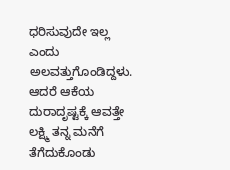ಧರಿಸುವುದೇ ಇಲ್ಲ ಎಂದು ಅಲವತ್ತುಗೊಂಡಿದ್ದಳು. ಆದರೆ ಆಕೆಯ ದುರಾದೃಷ್ಟಕ್ಕೆ ಆವತ್ತೇ ಲಕ್ಷ್ಮಿ ತನ್ನ ಮನೆಗೆ ತೆಗೆದುಕೊಂಡು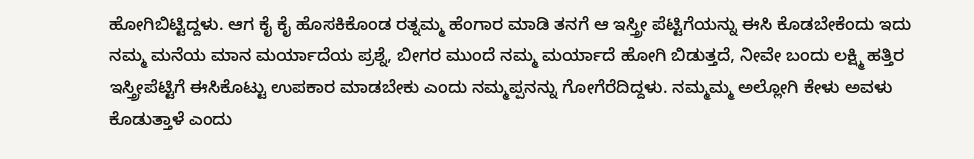ಹೋಗಿಬಿಟ್ಟಿದ್ದಳು. ಆಗ ಕೈ ಕೈ ಹೊಸಕಿಕೊಂಡ ರತ್ನಮ್ಮ ಹೆಂಗಾರ ಮಾಡಿ ತನಗೆ ಆ ಇಸ್ತ್ರೀ ಪೆಟ್ಟಿಗೆಯನ್ನು ಈಸಿ ಕೊಡಬೇಕೆಂದು ಇದು ನಮ್ಮ ಮನೆಯ ಮಾನ ಮರ್ಯಾದೆಯ ಪ್ರಶ್ನೆ, ಬೀಗರ ಮುಂದೆ ನಮ್ಮ ಮರ್ಯಾದೆ ಹೋಗಿ ಬಿಡುತ್ತದೆ, ನೀವೇ ಬಂದು ಲಕ್ಷ್ಮಿ ಹತ್ತಿರ ಇಸ್ತ್ರೀಪೆಟ್ಟಿಗೆ ಈಸಿಕೊಟ್ಟು ಉಪಕಾರ ಮಾಡಬೇಕು ಎಂದು ನಮ್ಮಪ್ಪನನ್ನು ಗೋಗೆರೆದಿದ್ದಳು. ನಮ್ಮಮ್ಮ ಅಲ್ಲೋಗಿ ಕೇಳು ಅವಳು ಕೊಡುತ್ತಾಳೆ ಎಂದು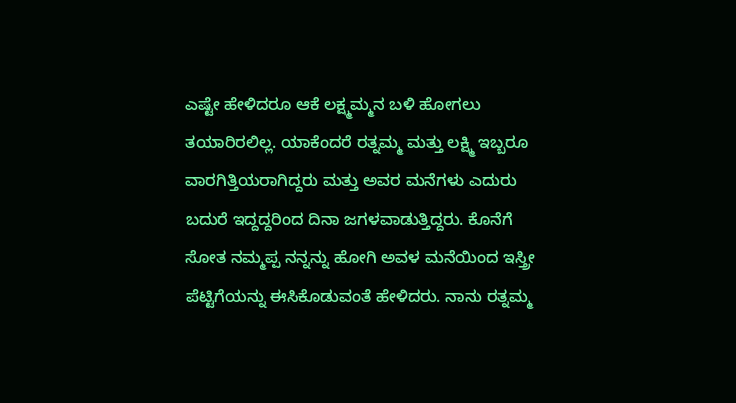ಎಷ್ಟೇ ಹೇಳಿದರೂ ಆಕೆ ಲಕ್ಷ್ಮಮ್ಮನ ಬಳಿ ಹೋಗಲು ತಯಾರಿರಲಿಲ್ಲ. ಯಾಕೆಂದರೆ ರತ್ನಮ್ಮ ಮತ್ತು ಲಕ್ಷ್ಮಿ ಇಬ್ಬರೂ ವಾರಗಿತ್ತಿಯರಾಗಿದ್ದರು ಮತ್ತು ಅವರ ಮನೆಗಳು ಎದುರು ಬದುರೆ ಇದ್ದದ್ದರಿಂದ ದಿನಾ ಜಗಳವಾಡುತ್ತಿದ್ದರು. ಕೊನೆಗೆ ಸೋತ ನಮ್ಮಪ್ಪ ನನ್ನನ್ನು ಹೋಗಿ ಅವಳ ಮನೆಯಿಂದ ಇಸ್ತ್ರೀ ಪೆಟ್ಟಿಗೆಯನ್ನು ಈಸಿಕೊಡುವಂತೆ ಹೇಳಿದರು. ನಾನು ರತ್ನಮ್ಮ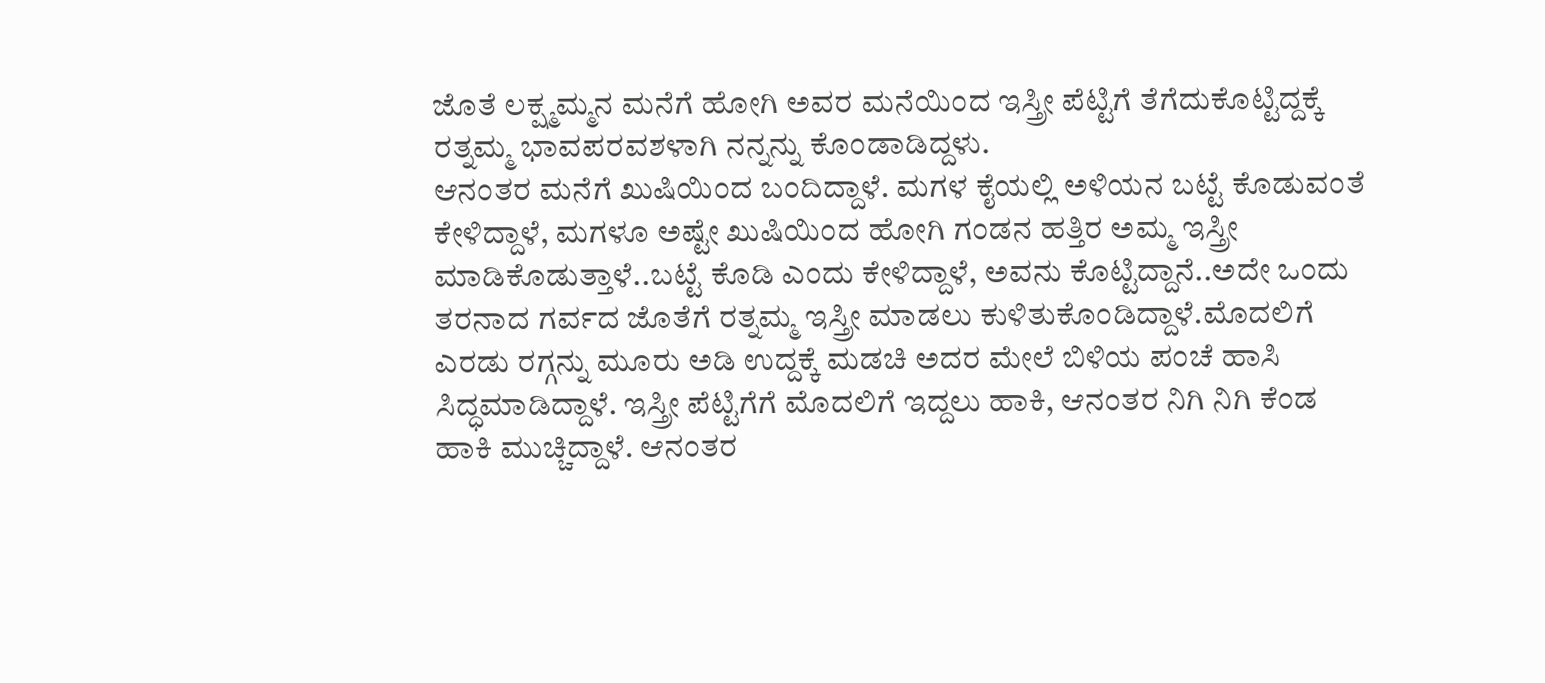ಜೊತೆ ಲಕ್ಷ್ಮಮ್ಮನ ಮನೆಗೆ ಹೋಗಿ ಅವರ ಮನೆಯಿಂದ ಇಸ್ತ್ರೀ ಪೆಟ್ಟಿಗೆ ತೆಗೆದುಕೊಟ್ಟಿದ್ದಕ್ಕೆ ರತ್ನಮ್ಮ ಭಾವಪರವಶಳಾಗಿ ನನ್ನನ್ನು ಕೊಂಡಾಡಿದ್ದಳು.
ಆನಂತರ ಮನೆಗೆ ಖುಷಿಯಿಂದ ಬಂದಿದ್ದಾಳೆ. ಮಗಳ ಕೈಯಲ್ಲಿ ಅಳಿಯನ ಬಟ್ಟೆ ಕೊಡುವಂತೆ ಕೇಳಿದ್ದಾಳೆ, ಮಗಳೂ ಅಷ್ಟೇ ಖುಷಿಯಿಂದ ಹೋಗಿ ಗಂಡನ ಹತ್ತಿರ ಅಮ್ಮ ಇಸ್ತ್ರೀ ಮಾಡಿಕೊಡುತ್ತಾಳೆ..ಬಟ್ಟೆ ಕೊಡಿ ಎಂದು ಕೇಳಿದ್ದಾಳೆ, ಅವನು ಕೊಟ್ಟಿದ್ದಾನೆ..ಅದೇ ಒಂದು ತರನಾದ ಗರ್ವದ ಜೊತೆಗೆ ರತ್ನಮ್ಮ ಇಸ್ತ್ರೀ ಮಾಡಲು ಕುಳಿತುಕೊಂಡಿದ್ದಾಳೆ.ಮೊದಲಿಗೆ ಎರಡು ರಗ್ಗನ್ನು ಮೂರು ಅಡಿ ಉದ್ದಕ್ಕೆ ಮಡಚಿ ಅದರ ಮೇಲೆ ಬಿಳಿಯ ಪಂಚೆ ಹಾಸಿ ಸಿದ್ಧಮಾಡಿದ್ದಾಳೆ. ಇಸ್ತ್ರೀ ಪೆಟ್ಟಿಗೆಗೆ ಮೊದಲಿಗೆ ಇದ್ದಲು ಹಾಕಿ, ಆನಂತರ ನಿಗಿ ನಿಗಿ ಕೆಂಡ ಹಾಕಿ ಮುಚ್ಚಿದ್ದಾಳೆ. ಆನಂತರ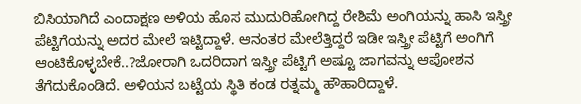ಬಿಸಿಯಾಗಿದೆ ಎಂದಾಕ್ಷಣ ಅಳಿಯ ಹೊಸ ಮುದುರಿಹೋಗಿದ್ದ ರೇಶಿಮೆ ಅಂಗಿಯನ್ನು ಹಾಸಿ ಇಸ್ತ್ರೀ ಪೆಟ್ಟಿಗೆಯನ್ನು ಅದರ ಮೇಲೆ ಇಟ್ಟಿದ್ದಾಳೆ. ಆನಂತರ ಮೇಲೆತ್ತಿದ್ದರೆ ಇಡೀ ಇಸ್ತ್ರೀ ಪೆಟ್ಟಿಗೆ ಅಂಗಿಗೆ ಆಂಟಿಕೊಳ್ಳಬೇಕೆ..?ಜೋರಾಗಿ ಒದರಿದಾಗ ಇಸ್ತ್ರೀ ಪೆಟ್ಟಿಗೆ ಅಷ್ಟೂ ಜಾಗವನ್ನು ಆಪೋಶನ ತೆಗೆದುಕೊಂಡಿದೆ. ಅಳಿಯನ ಬಟ್ಟೆಯ ಸ್ಥಿತಿ ಕಂಡ ರತ್ನಮ್ಮ ಹೌಹಾರಿದ್ದಾಳೆ.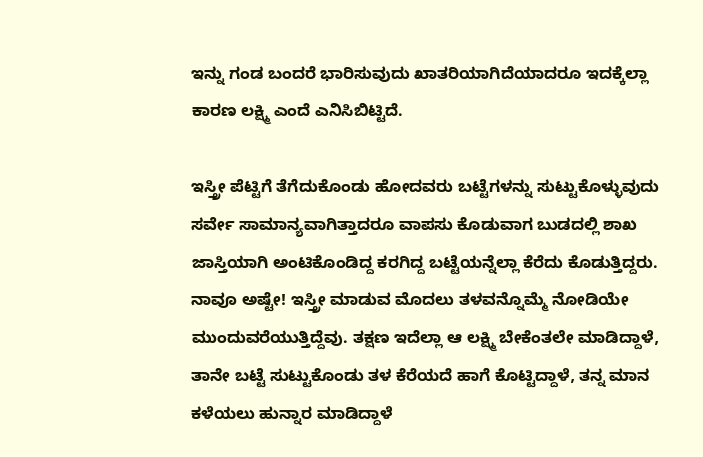ಇನ್ನು ಗಂಡ ಬಂದರೆ ಭಾರಿಸುವುದು ಖಾತರಿಯಾಗಿದೆಯಾದರೂ ಇದಕ್ಕೆಲ್ಲಾ ಕಾರಣ ಲಕ್ಷ್ಮಿ ಎಂದೆ ಎನಿಸಿಬಿಟ್ಟಿದೆ.

ಇಸ್ತ್ರೀ ಪೆಟ್ಟಿಗೆ ತೆಗೆದುಕೊಂಡು ಹೋದವರು ಬಟ್ಟೆಗಳನ್ನು ಸುಟ್ಟುಕೊಳ್ಳುವುದು ಸರ್ವೇ ಸಾಮಾನ್ಯವಾಗಿತ್ತಾದರೂ ವಾಪಸು ಕೊಡುವಾಗ ಬುಡದಲ್ಲಿ ಶಾಖ ಜಾಸ್ತಿಯಾಗಿ ಅಂಟಿಕೊಂಡಿದ್ದ ಕರಗಿದ್ದ ಬಟ್ಟೆಯನ್ನೆಲ್ಲಾ ಕೆರೆದು ಕೊಡುತ್ತಿದ್ದರು. ನಾವೂ ಅಷ್ಟೇ! ಇಸ್ತ್ರೀ ಮಾಡುವ ಮೊದಲು ತಳವನ್ನೊಮ್ಮೆ ನೋಡಿಯೇ ಮುಂದುವರೆಯುತ್ತಿದ್ದೆವು. ತಕ್ಷಣ ಇದೆಲ್ಲಾ ಆ ಲಕ್ಷ್ಮಿ ಬೇಕೆಂತಲೇ ಮಾಡಿದ್ದಾಳೆ, ತಾನೇ ಬಟ್ಟೆ ಸುಟ್ಟುಕೊಂಡು ತಳ ಕೆರೆಯದೆ ಹಾಗೆ ಕೊಟ್ಟಿದ್ದಾಳೆ, ತನ್ನ ಮಾನ ಕಳೆಯಲು ಹುನ್ನಾರ ಮಾಡಿದ್ದಾಳೆ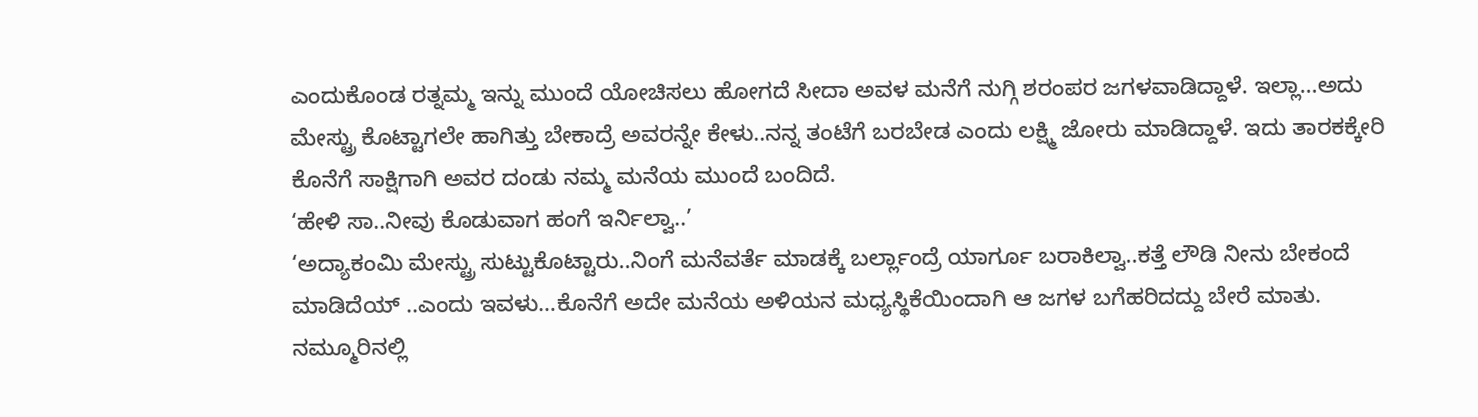ಎಂದುಕೊಂಡ ರತ್ನಮ್ಮ ಇನ್ನು ಮುಂದೆ ಯೋಚಿಸಲು ಹೋಗದೆ ಸೀದಾ ಅವಳ ಮನೆಗೆ ನುಗ್ಗಿ ಶರಂಪರ ಜಗಳವಾಡಿದ್ದಾಳೆ. ಇಲ್ಲಾ…ಅದು ಮೇಸ್ಟ್ರು ಕೊಟ್ಟಾಗಲೇ ಹಾಗಿತ್ತು ಬೇಕಾದ್ರೆ ಅವರನ್ನೇ ಕೇಳು..ನನ್ನ ತಂಟೆಗೆ ಬರಬೇಡ ಎಂದು ಲಕ್ಷ್ಮಿ ಜೋರು ಮಾಡಿದ್ದಾಳೆ. ಇದು ತಾರಕಕ್ಕೇರಿ ಕೊನೆಗೆ ಸಾಕ್ಷಿಗಾಗಿ ಅವರ ದಂಡು ನಮ್ಮ ಮನೆಯ ಮುಂದೆ ಬಂದಿದೆ.
‘ಹೇಳಿ ಸಾ..ನೀವು ಕೊಡುವಾಗ ಹಂಗೆ ಇರ್ನಿಲ್ವಾ..’
‘ಅದ್ಯಾಕಂಮಿ ಮೇಸ್ಟ್ರು ಸುಟ್ಟುಕೊಟ್ಟಾರು..ನಿಂಗೆ ಮನೆವರ್ತೆ ಮಾಡಕ್ಕೆ ಬರ್ಲ್ಲಾಂದ್ರೆ ಯಾರ್ಗೂ ಬರಾಕಿಲ್ವಾ..ಕತ್ತೆ ಲೌಡಿ ನೀನು ಬೇಕಂದೆ ಮಾಡಿದೆಯ್ ..ಎಂದು ಇವಳು…ಕೊನೆಗೆ ಅದೇ ಮನೆಯ ಅಳಿಯನ ಮಧ್ಯಸ್ಥಿಕೆಯಿಂದಾಗಿ ಆ ಜಗಳ ಬಗೆಹರಿದದ್ದು ಬೇರೆ ಮಾತು.
ನಮ್ಮೂರಿನಲ್ಲಿ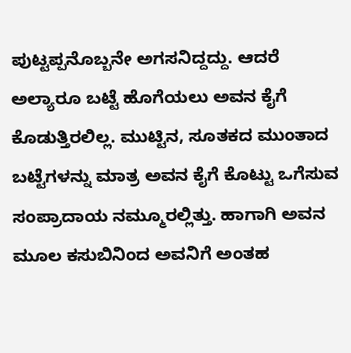ಪುಟ್ಟಪ್ಪನೊಬ್ಬನೇ ಅಗಸನಿದ್ದದ್ದು. ಆದರೆ ಅಲ್ಯಾರೂ ಬಟ್ಟೆ ಹೊಗೆಯಲು ಅವನ ಕೈಗೆ ಕೊಡುತ್ತಿರಲಿಲ್ಲ. ಮುಟ್ಟಿನ, ಸೂತಕದ ಮುಂತಾದ ಬಟ್ಟೆಗಳನ್ನು ಮಾತ್ರ ಅವನ ಕೈಗೆ ಕೊಟ್ಟು ಒಗೆಸುವ ಸಂಪ್ರಾದಾಯ ನಮ್ಮೂರಲ್ಲಿತ್ತು. ಹಾಗಾಗಿ ಅವನ ಮೂಲ ಕಸುಬಿನಿಂದ ಅವನಿಗೆ ಅಂತಹ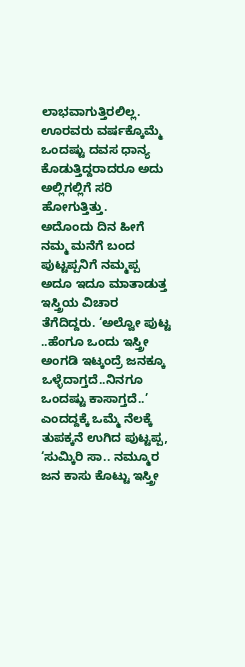ಲಾಭವಾಗುತ್ತಿರಲಿಲ್ಲ. ಊರವರು ವರ್ಷಕ್ಕೊಮ್ಮೆ ಒಂದಷ್ಟು ದವಸ ಧಾನ್ಯ ಕೊಡುತ್ತಿದ್ದರಾದರೂ ಅದು ಅಲ್ಲಿಗಲ್ಲಿಗೆ ಸರಿ ಹೋಗುತ್ತಿತ್ತು.
ಅದೊಂದು ದಿನ ಹೀಗೆ ನಮ್ಮ ಮನೆಗೆ ಬಂದ ಪುಟ್ಟಪ್ಪನಿಗೆ ನಮ್ಮಪ್ಪ ಅದೂ ಇದೂ ಮಾತಾಡುತ್ತ ಇಸ್ತ್ರಿಯ ವಿಚಾರ ತೆಗೆದಿದ್ದರು. ‘ಅಲ್ವೋ ಪುಟ್ಟ ..ಹೆಂಗೂ ಒಂದು ಇಸ್ತ್ರೀ ಅಂಗಡಿ ಇಟ್ಕಂದ್ರೆ ಜನಕ್ಕೂ ಒಳ್ಳೆದಾಗ್ತದೆ..ನಿನಗೂ ಒಂದಷ್ಟು ಕಾಸಾಗ್ತದೆ..’ ಎಂದದ್ದಕ್ಕೆ ಒಮ್ಮೆ ನೆಲಕ್ಕೆ ತುಪಕ್ಕನೆ ಉಗಿದ ಪುಟ್ಟಪ್ಪ, ‘ಸುಮ್ಕಿರಿ ಸಾ.. ನಮ್ಮೂರ ಜನ ಕಾಸು ಕೊಟ್ಟು ಇಸ್ತ್ರೀ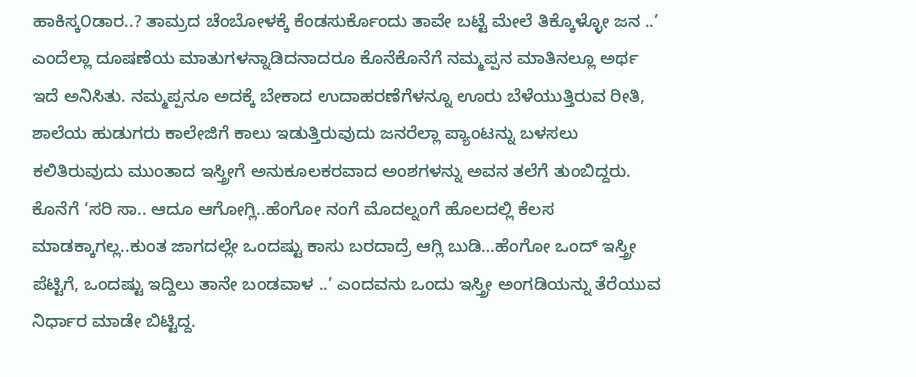ಹಾಕಿಸ್ಕ೦ಡಾರ..? ತಾಮ್ರದ ಚೆಂಬೋಳಕ್ಕೆ ಕೆಂಡಸುರ್ಕೊಂದು ತಾವೇ ಬಟ್ಟೆ ಮೇಲೆ ತಿಕ್ಕೊಳ್ಳೋ ಜನ ..’ ಎಂದೆಲ್ಲಾ ದೂಷಣೆಯ ಮಾತುಗಳನ್ನಾಡಿದನಾದರೂ ಕೊನೆಕೊನೆಗೆ ನಮ್ಮಪ್ಪನ ಮಾತಿನಲ್ಲೂ ಅರ್ಥ ಇದೆ ಅನಿಸಿತು. ನಮ್ಮಪ್ಪನೂ ಅದಕ್ಕೆ ಬೇಕಾದ ಉದಾಹರಣೆಗೆಳನ್ನೂ ಊರು ಬೆಳೆಯುತ್ತಿರುವ ರೀತಿ, ಶಾಲೆಯ ಹುಡುಗರು ಕಾಲೇಜಿಗೆ ಕಾಲು ಇಡುತ್ತಿರುವುದು ಜನರೆಲ್ಲಾ ಪ್ಯಾಂಟನ್ನು ಬಳಸಲು ಕಲಿತಿರುವುದು ಮುಂತಾದ ಇಸ್ತ್ರೀಗೆ ಅನುಕೂಲಕರವಾದ ಅಂಶಗಳನ್ನು ಅವನ ತಲೆಗೆ ತುಂಬಿದ್ದರು. ಕೊನೆಗೆ ‘ಸರಿ ಸಾ.. ಆದೂ ಆಗೋಗ್ಲಿ..ಹೆಂಗೋ ನಂಗೆ ಮೊದಲ್ನಂಗೆ ಹೊಲದಲ್ಲಿ ಕೆಲಸ ಮಾಡಕ್ಕಾಗಲ್ಲ..ಕುಂತ ಜಾಗದಲ್ಲೇ ಒಂದಷ್ಟು ಕಾಸು ಬರದಾದ್ರೆ ಆಗ್ಲಿ ಬುಡಿ…ಹೆಂಗೋ ಒಂದ್ ಇಸ್ತ್ರೀ ಪೆಟ್ಟಿಗೆ, ಒಂದಷ್ಟು ಇದ್ದಿಲು ತಾನೇ ಬಂಡವಾಳ ..’ ಎಂದವನು ಒಂದು ಇಸ್ತ್ರೀ ಅಂಗಡಿಯನ್ನು ತೆರೆಯುವ ನಿರ್ಧಾರ ಮಾಡೇ ಬಿಟ್ಟಿದ್ದ.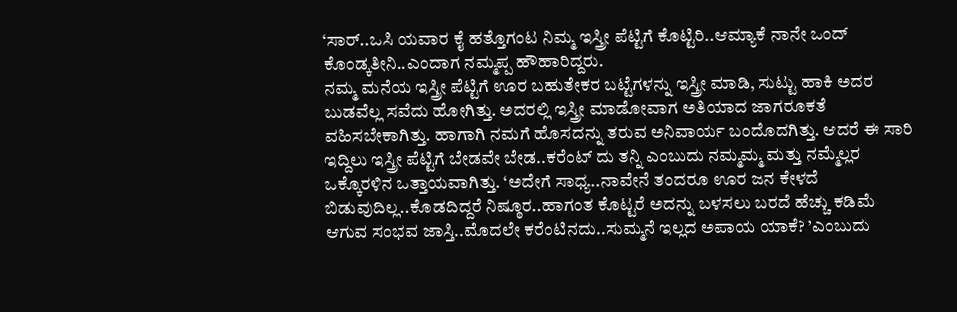‘ಸಾರ್..ಒಸಿ ಯವಾರ ಕೈ ಹತ್ತೊಗಂಟ ನಿಮ್ಮ ಇಸ್ತ್ರೀ ಪೆಟ್ಟಿಗೆ ಕೊಟ್ಟಿರಿ..ಆಮ್ಯಾಕೆ ನಾನೇ ಒಂದ್ ಕೊಂಡ್ಕತೀನಿ..ಎಂದಾಗ ನಮ್ಮಪ್ಪ ಹೌಹಾರಿದ್ದರು.
ನಮ್ಮ ಮನೆಯ ಇಸ್ತ್ರೀ ಪೆಟ್ಟಿಗೆ ಊರ ಬಹುತೇಕರ ಬಟ್ಟೆಗಳನ್ನು ಇಸ್ತ್ರೀ ಮಾಡಿ, ಸುಟ್ಟು ಹಾಕಿ ಅದರ ಬುಡವೆಲ್ಲ ಸವೆದು ಹೋಗಿತ್ತು. ಅದರಲ್ಲಿ ಇಸ್ತ್ರೀ ಮಾಡೋವಾಗ ಅತಿಯಾದ ಜಾಗರೂಕತೆ ವಹಿಸಬೇಕಾಗಿತ್ತು. ಹಾಗಾಗಿ ನಮಗೆ ಹೊಸದನ್ನು ತರುವ ಅನಿವಾರ್ಯ ಬಂದೊದಗಿತ್ತು. ಆದರೆ ಈ ಸಾರಿ ಇದ್ದಿಲು ಇಸ್ತ್ರೀ ಪೆಟ್ಟಿಗೆ ಬೇಡವೇ ಬೇಡ..ಕರೆಂಟ್ ದು ತನ್ನಿ ಎಂಬುದು ನಮ್ಮಮ್ಮ ಮತ್ತು ನಮ್ಮೆಲ್ಲರ ಒಕ್ಕೊರಳಿನ ಒತ್ತಾಯವಾಗಿತ್ತು. ‘ಅದೇಗೆ ಸಾಧ್ಯ..ನಾವೇನೆ ತಂದರೂ ಊರ ಜನ ಕೇಳದೆ ಬಿಡುವುದಿಲ್ಲ..ಕೊಡದಿದ್ದರೆ ನಿಷ್ಠೂರ..ಹಾಗಂತ ಕೊಟ್ಟರೆ ಅದನ್ನು ಬಳಸಲು ಬರದೆ ಹೆಚ್ಚು ಕಡಿಮೆ ಆಗುವ ಸಂಭವ ಜಾಸ್ತಿ..ಮೊದಲೇ ಕರೆಂಟಿನದು..ಸುಮ್ಮನೆ ಇಲ್ಲದ ಅಪಾಯ ಯಾಕೆ? ’ಎಂಬುದು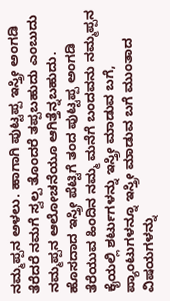ನಮ್ಮಪ್ಪನ ಅಳಲು. ಹಾಗಾಗಿ ಪುಟ್ಟಪ್ಪ ಇಸ್ತ್ರೀ ಅಂಗಡಿ ತೆರೆದರೆ ನಮಗೆ ಸ್ವಲ್ಪ ತೊಂದರೆ ತಪ್ಪಬಹುದು ಎಂಬುದು ನಮ್ಮಪ್ಪನ ಆಲೋಚನೆಯೂ ಆಗಿತ್ತೆನ್ನಬಹುದು.
ಹೊಸದಾದ ಇಸ್ತ್ರೀ ಪೆಟ್ಟಿಗೆ ತಂದ ಪುಟ್ಟಪ್ಪ ಅಂಗಡಿ ತೆರೆಯುವ ಹಿಂದಿನ ನಮ್ಮ ಮನೆಗೆ ಬಂದವನು ನಮ್ಮಪ್ಪನ ಕೈಯಲ್ಲಿ ಶರ್ಟುಗಳನ್ನು ಇಸ್ತ್ರೀ ಮಾಡುವ ಬಗೆ, ಪ್ಯಾಂಟುಗಳನ್ನೂ ಇಸ್ತ್ರೀ ಮಾಡುವ ಬಗೆ ಮುಂತಾದ ವಿಷಯಗಳನ್ನು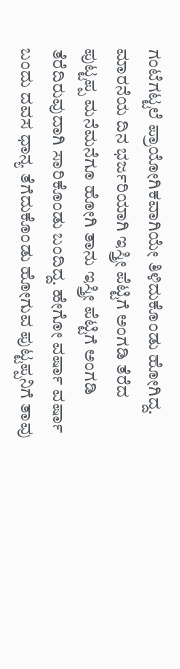ಗಂಟೆಗಟ್ಟಲೆ ಪ್ರಾಯೋಗಿಕವಾಗಿಯೇ ತಿಳಿದುಕೊಂಡು ಹೋಗಿದ್ದ.
ಮಾರನೆಯ ದಿನ ಭರ್ಜರಿಯಾಗಿ ಇಸ್ತ್ರೀ ಪೆಟ್ಟಿಗೆ ಅಂಗಡಿ ತೆರೆದ ಪುಟ್ಟಪ್ಪ ಮನೆಮನೆಗೂ ಹೋಗಿ ತಾನು ಇಸ್ತ್ರೀ ಪೆಟ್ಟಿಗೆ ಅಂಗಡಿ ತೆರೆದಿರುವುದಾಗಿ ಸಾರಿಕೊಂಡು ಬಂದಿದ್ದ. ಹೇಗೋ ವರ್ಷಾ ವರ್ಷಾ ಬಂದು ದವಸ ಧಾನ್ಯ ತೆಗೆದುಕೊಂಡು ಹೋಗುವ ಪುಟ್ಟಪ್ಪನಿಗೆ ತಾವು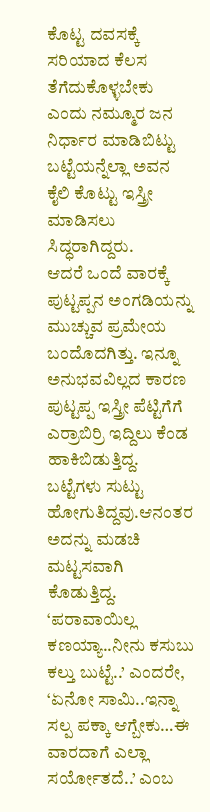ಕೊಟ್ಟ ದವಸಕ್ಕೆ ಸರಿಯಾದ ಕೆಲಸ ತೆಗೆದುಕೊಳ್ಳಬೇಕು ಎಂದು ನಮ್ಮೂರ ಜನ ನಿರ್ಧಾರ ಮಾಡಿಬಿಟ್ಟು ಬಟ್ಟೆಯನ್ನೆಲ್ಲಾ ಅವನ ಕೈಲಿ ಕೊಟ್ಟು ಇಸ್ತ್ರೀ ಮಾಡಿಸಲು ಸಿದ್ಧರಾಗಿದ್ದರು.
ಆದರೆ ಒಂದೆ ವಾರಕ್ಕೆ ಪುಟ್ಟಪ್ಪನ ಅಂಗಡಿಯನ್ನು ಮುಚ್ಚುವ ಪ್ರಮೇಯ ಬಂದೊದಗಿತ್ತು. ಇನ್ನೂ ಅನುಭವವಿಲ್ಲದ ಕಾರಣ ಪುಟ್ಟಪ್ಪ ಇಸ್ತ್ರೀ ಪೆಟ್ಟಿಗೆಗೆ ಎರ್ರಾಬಿರ್ರಿ ಇದ್ದಿಲು ಕೆಂಡ ಹಾಕಿಬಿಡುತ್ತಿದ್ದ. ಬಟ್ಟೆಗಳು ಸುಟ್ಟು ಹೋಗುತಿದ್ದವು.ಆನಂತರ ಅದನ್ನು ಮಡಚಿ ಮಟ್ಟಸವಾಗಿ ಕೊಡುತ್ತಿದ್ದ. ‘ಪರಾವಾಯಿಲ್ಲ ಕಣಯ್ಯಾ..ನೀನು ಕಸುಬು ಕಲ್ತು ಬುಟ್ಟೆ..’ ಎಂದರೇ, ‘ಏನೋ ಸಾಮಿ..ಇನ್ನಾ ಸಲ್ಪ ಪಕ್ಕಾ ಆಗ್ಬೇಕು…ಈ ವಾರದಾಗೆ ಎಲ್ಲಾ ಸರ್ಯೋತದೆ..’ ಎಂಬ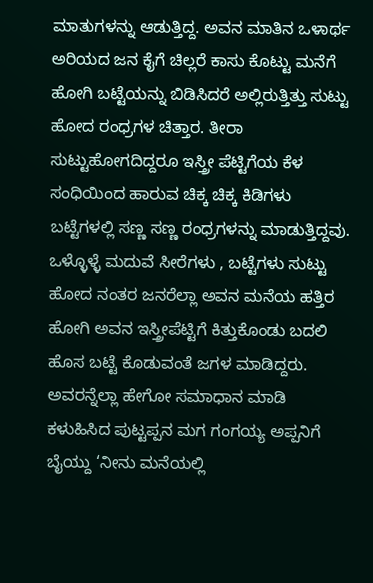ಮಾತುಗಳನ್ನು ಆಡುತ್ತಿದ್ದ. ಅವನ ಮಾತಿನ ಒಳಾರ್ಥ ಅರಿಯದ ಜನ ಕೈಗೆ ಚಿಲ್ಲರೆ ಕಾಸು ಕೊಟ್ಟು ಮನೆಗೆ ಹೋಗಿ ಬಟ್ಟೆಯನ್ನು ಬಿಡಿಸಿದರೆ ಅಲ್ಲಿರುತ್ತಿತ್ತು ಸುಟ್ಟು ಹೋದ ರಂಧ್ರಗಳ ಚಿತ್ತಾರ. ತೀರಾ ಸುಟ್ಟುಹೋಗದಿದ್ದರೂ ಇಸ್ತ್ರೀ ಪೆಟ್ಟಿಗೆಯ ಕೆಳ ಸಂಧಿಯಿಂದ ಹಾರುವ ಚಿಕ್ಕ ಚಿಕ್ಕ ಕಿಡಿಗಳು ಬಟ್ಟೆಗಳಲ್ಲಿ ಸಣ್ಣ ಸಣ್ಣ ರಂಧ್ರಗಳನ್ನು ಮಾಡುತ್ತಿದ್ದವು. ಒಳ್ಳೊಳ್ಳೆ ಮದುವೆ ಸೀರೆಗಳು , ಬಟ್ಟೆಗಳು ಸುಟ್ಟು ಹೋದ ನಂತರ ಜನರೆಲ್ಲಾ ಅವನ ಮನೆಯ ಹತ್ತಿರ ಹೋಗಿ ಅವನ ಇಸ್ತ್ರೀಪೆಟ್ಟಿಗೆ ಕಿತ್ತುಕೊಂಡು ಬದಲಿ ಹೊಸ ಬಟ್ಟೆ ಕೊಡುವಂತೆ ಜಗಳ ಮಾಡಿದ್ದರು. ಅವರನ್ನೆಲ್ಲಾ ಹೇಗೋ ಸಮಾಧಾನ ಮಾಡಿ ಕಳುಹಿಸಿದ ಪುಟ್ಟಪ್ಪನ ಮಗ ಗಂಗಯ್ಯ ಅಪ್ಪನಿಗೆ ಬೈಯ್ದು ‘ನೀನು ಮನೆಯಲ್ಲಿ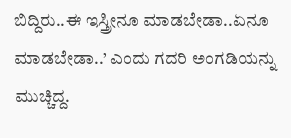ಬಿದ್ದಿರು..ಈ ಇಸ್ತ್ರೀನೂ ಮಾಡಬೇಡಾ..ಏನೂ ಮಾಡಬೇಡಾ..’ ಎಂದು ಗದರಿ ಅಂಗಡಿಯನ್ನು ಮುಚ್ಚಿದ್ದ.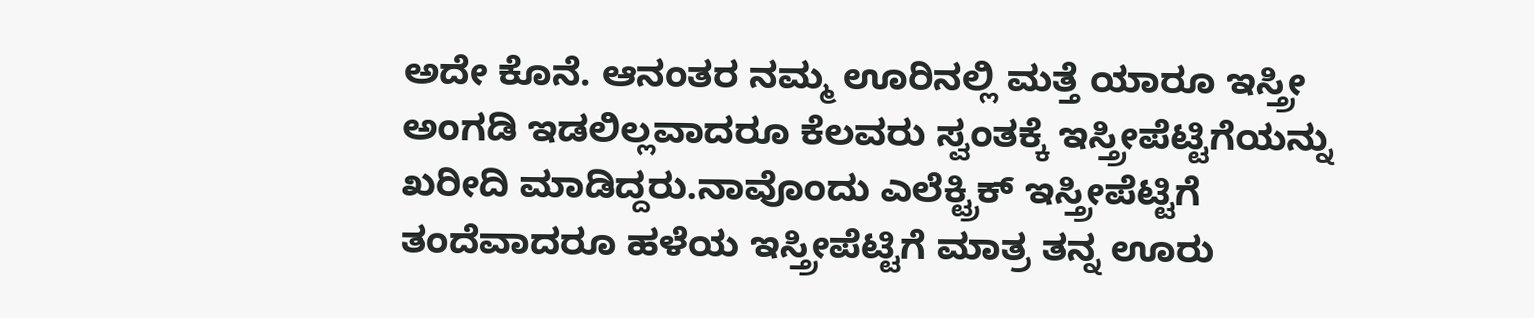ಅದೇ ಕೊನೆ. ಆನಂತರ ನಮ್ಮ ಊರಿನಲ್ಲಿ ಮತ್ತೆ ಯಾರೂ ಇಸ್ತ್ರೀ ಅಂಗಡಿ ಇಡಲಿಲ್ಲವಾದರೂ ಕೆಲವರು ಸ್ವಂತಕ್ಕೆ ಇಸ್ತ್ರೀಪೆಟ್ಟಿಗೆಯನ್ನು ಖರೀದಿ ಮಾಡಿದ್ದರು.ನಾವೊಂದು ಎಲೆಕ್ಟ್ರಿಕ್ ಇಸ್ತ್ರೀಪೆಟ್ಟಿಗೆ ತಂದೆವಾದರೂ ಹಳೆಯ ಇಸ್ತ್ರೀಪೆಟ್ಟಿಗೆ ಮಾತ್ರ ತನ್ನ ಊರು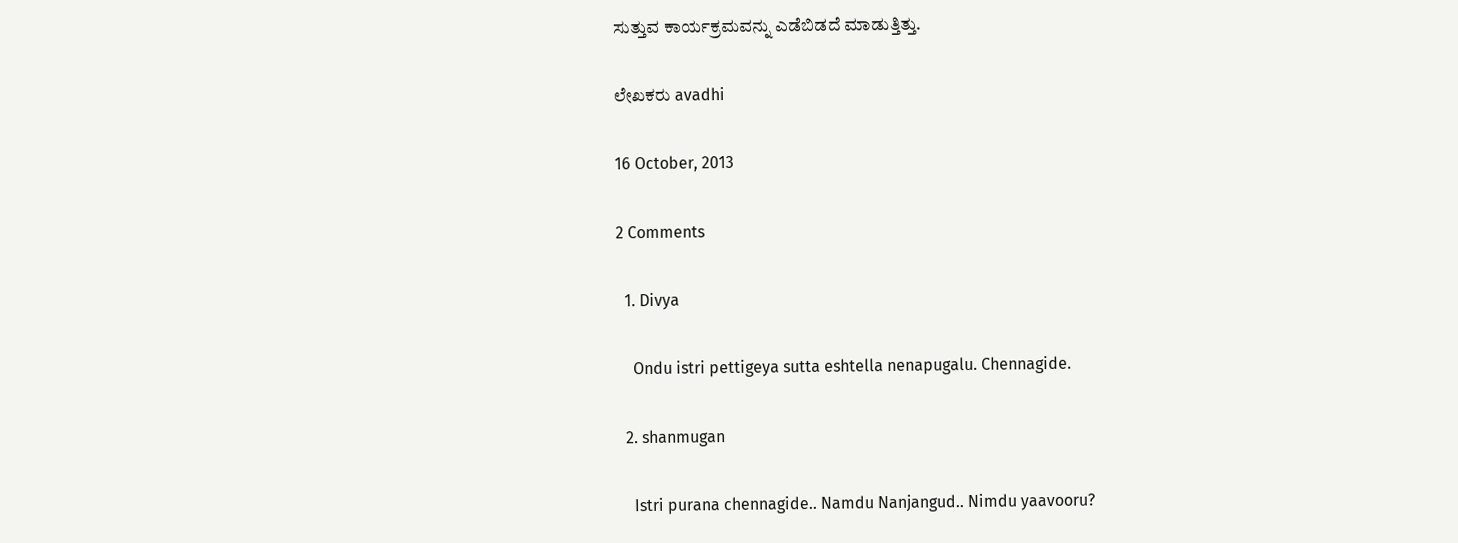ಸುತ್ತುವ ಕಾರ್ಯಕ್ರಮವನ್ನು ಎಡೆಬಿಡದೆ ಮಾಡುತ್ತಿತ್ತು.

ಲೇಖಕರು avadhi

16 October, 2013

2 Comments

  1. Divya

    Ondu istri pettigeya sutta eshtella nenapugalu. Chennagide.

  2. shanmugan

    Istri purana chennagide.. Namdu Nanjangud.. Nimdu yaavooru?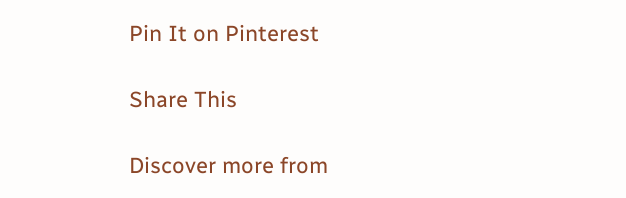Pin It on Pinterest

Share This

Discover more from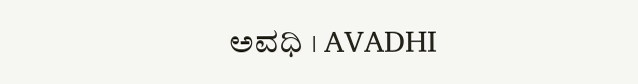ಅವಧಿ । AVADHI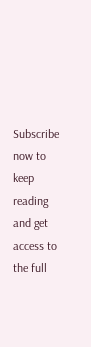Subscribe now to keep reading and get access to the full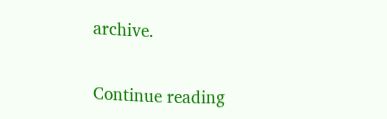archive.

Continue reading